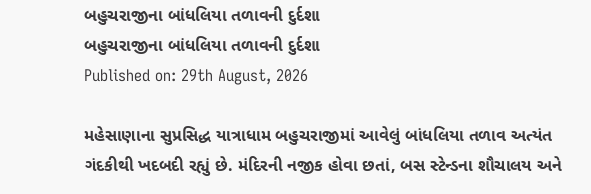બહુચરાજીના બાંધલિયા તળાવની દુર્દશા
બહુચરાજીના બાંધલિયા તળાવની દુર્દશા
Published on: 29th August, 2026

મહેસાણાના સુપ્રસિદ્ધ યાત્રાધામ બહુચરાજીમાં આવેલું બાંધલિયા તળાવ અત્યંત ગંદકીથી ખદબદી રહ્યું છે. મંદિરની નજીક હોવા છતાં, બસ સ્ટેન્ડના શૌચાલય અને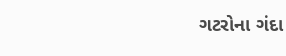ગટરોના ગંદા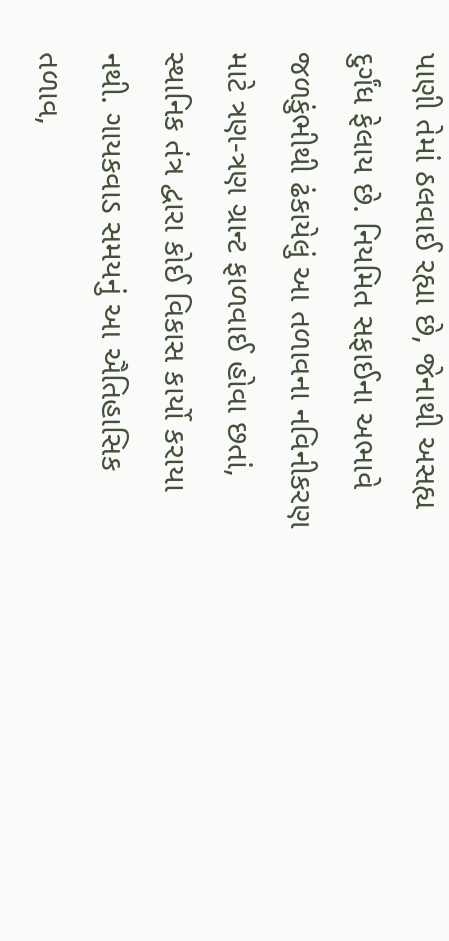પાણી તેમાં ઠલવાઈ રહ્યા છે, જેનાથી અસહ્ય દુર્ગંધ ફેલાય છે. નિયમિત સફાઈના અભાવે જળકુંભીથી ઢંકાયેલું આ તળાવના નવિનીકરણ માટે ત્રણ-ત્રણ ગ્રાન્ટ ફાળવાઈ હોવા છતાં, સ્થાનિક તંત્ર દ્વારા કોઈ વિકાસ કાર્યો કરાયા નથી. ગાયકવાડ સમયનું આ ઐતિહાસિક તળાવ,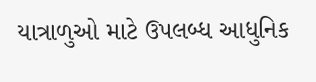યાત્રાળુઓ માટે ઉપલબ્ધ આધુનિક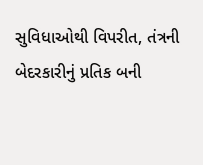સુવિધાઓથી વિપરીત, તંત્રની બેદરકારીનું પ્રતિક બની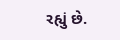રહ્યું છે.